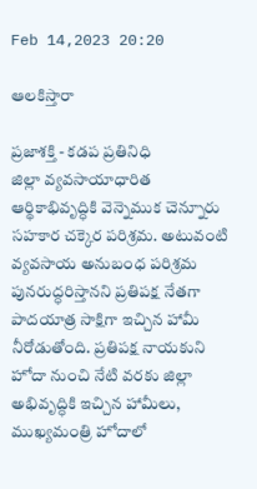Feb 14,2023 20:20

ఆలకిస్తారా

ప్రజాశక్తి - కడప ప్రతినిధి
జిల్లా వ్యవసాయాధారిత ఆర్థికాభివృద్ధికి వెన్నెముక చెన్నూరు సహకార చక్కెర పరిశ్రమ. అటువంటి వ్యవసాయ అనుబంధ పరిశ్రమ పునరుద్ధరిస్తానని ప్రతిపక్ష నేతగా పాదయాత్ర సాక్షిగా ఇచ్చిన హామీ నీరోడుతోంది. ప్రతిపక్ష నాయకుని హోదా నుంచి నేటి వరకు జిల్లా అభివృద్ధికి ఇచ్చిన హామీలు, ముఖ్యమంత్రి హోదాలో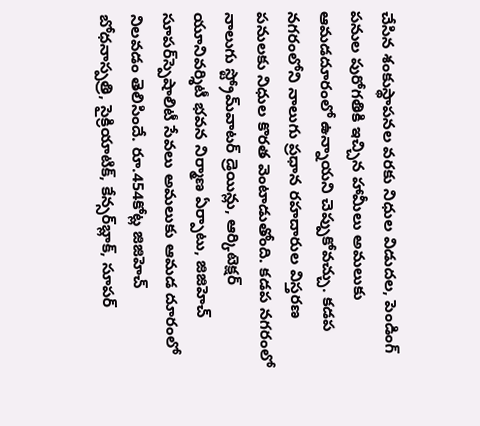చేసిన శంకుస్థాపనల వరకు నిధుల విడుదల, పెండింగ్‌ పనుల పురోగతికి ఇచ్చిన హామీలు అమలుకు ఆమడదూరంలో ఉన్నాయని చెప్పుకోవచ్చు. కడప నగరంలోని నాలుగు ప్రధాన రహదారుల విస్తరణ పనులకు నిధుల కొరత వెంటాడుతోంది. కడప నగరంలో నాలుగు స్ట్రోమ్‌వాటర్‌ డ్రెయిన్లు, ఆర్కిటెక్షర్‌ యూనివర్శిటీ భవన నిర్మాణ ఏర్పాటు, జిజిహెచ్‌ సూపర్‌స్పెషాలిటీ సేవలు అమలుకు ఆమడ దూరంలో నిలవడం తెలిసిందే. రూ.454కోట్ల జిజిహెచ్‌ బోధనాస్పత్రి, సైక్రియాటిక్‌, కేన్సర్‌బ్లాక్‌, సూపర్‌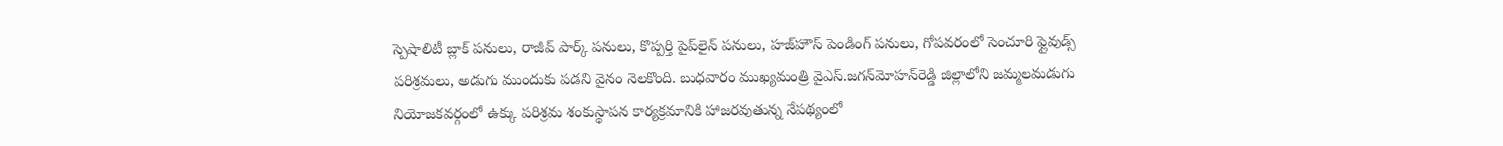స్పెషాలిటీ బ్లాక్‌ పనులు, రాజీవ్‌ పార్క్‌ పనులు, కొప్పర్తి పైప్‌లైన్‌ పనులు, హజ్‌హౌస్‌ పెండింగ్‌ పనులు, గోపవరంలో సెంచూరి ఫ్లైవుడ్స్‌ పరిశ్రమలు, అడుగు ముందుకు పడని వైనం నెలకొంది. బుధవారం ముఖ్యమంత్రి వైఎస్‌.జగన్‌మోహన్‌రెడ్డి జిల్లాలోని జమ్మలమడుగు నియోజకవర్గంలో ఉక్కు పరిశ్రమ శంకుస్థాపన కార్యక్రమానికి హాజరవుతున్న నేపథ్యంలో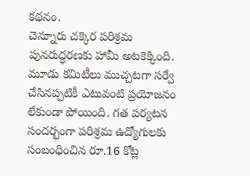కథనం.
చెన్నూరు చక్కెర పరిశ్రమ పునరుద్ధరణకు హామీ అటకెక్కింది. మూడు కమిటీలు ముచ్చటగా సర్వే చేసినప్పటికీ ఎటువంటి ప్రయోజనం లేకుండా పోయింది. గత పర్యటన సందర్భంగా పరిశ్రమ ఉద్యోగులకు సంబంధించిన రూ.16 కోట్ల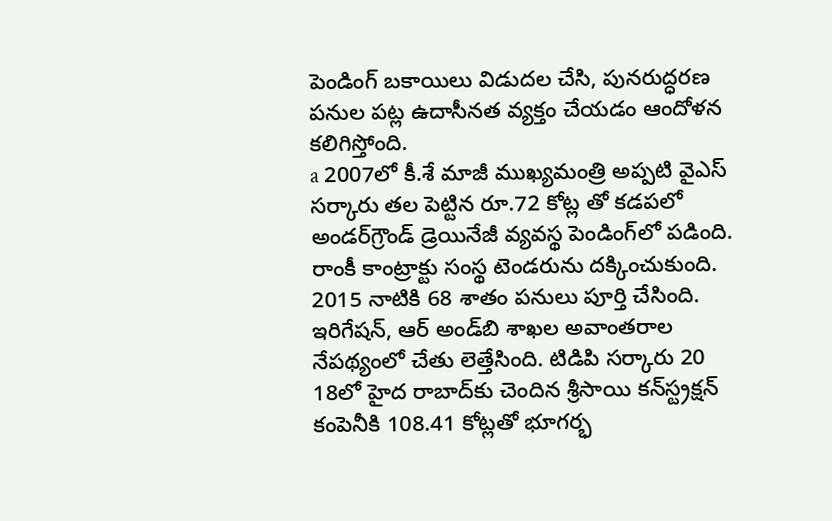పెండింగ్‌ బకాయిలు విడుదల చేసి, పునరుద్ధరణ పనుల పట్ల ఉదాసీనత వ్యక్తం చేయడం ఆందోళన కలిగిస్తోంది.
a 2007లో కీ.శే మాజీ ముఖ్యమంత్రి అప్పటి వైఎస్‌ సర్కారు తల పెట్టిన రూ.72 కోట్ల తో కడపలో అండర్‌గ్రౌండ్‌ డ్రెయినేజీ వ్యవస్థ పెండింగ్‌లో పడింది. రాంకీ కాంట్రాక్టు సంస్థ టెండరును దక్కించుకుంది. 2015 నాటికి 68 శాతం పనులు పూర్తి చేసింది. ఇరిగేషన్‌, ఆర్‌ అండ్‌బి శాఖల అవాంతరాల నేపథ్యంలో చేతు లెత్తేసింది. టిడిపి సర్కారు 20 18లో హైద రాబాద్‌కు చెందిన శ్రీసాయి కన్‌స్ట్రక్షన్‌ కంపెనీకి 108.41 కోట్లతో భూగర్భ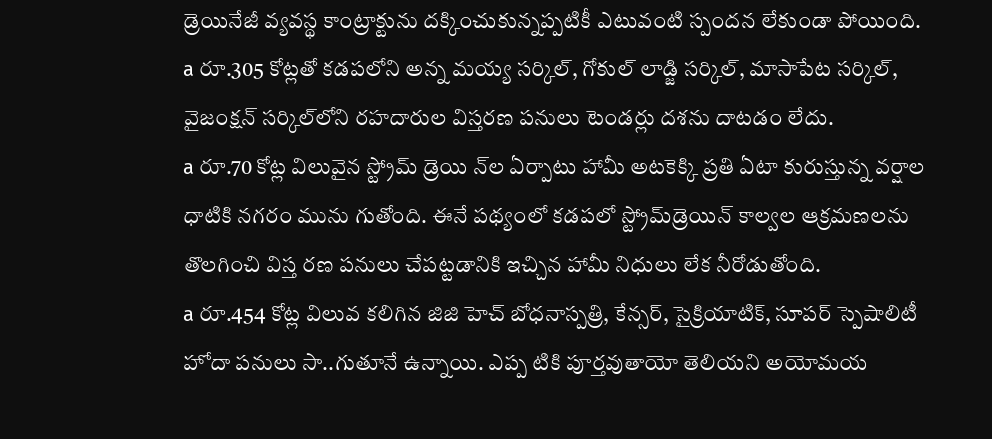డ్రెయినేజీ వ్యవస్థ కాంట్రాక్టును దక్కించుకున్నప్పటికీ ఎటువంటి స్పందన లేకుండా పోయింది.
a రూ.305 కోట్లతో కడపలోని అన్న మయ్య సర్కిల్‌, గోకుల్‌ లాడ్జి సర్కిల్‌, మాసాపేట సర్కిల్‌, వైజంక్షన్‌ సర్కిల్‌లోని రహదారుల విస్తరణ పనులు టెండర్లు దశను దాటడం లేదు.
a రూ.70 కోట్ల విలువైన స్ట్రోమ్‌ డ్రెయి న్‌ల ఏర్పాటు హామీ అటకెక్కి ప్రతి ఏటా కురుస్తున్న వర్షాల ధాటికి నగరం మును గుతోంది. ఈనే పథ్యంలో కడపలో స్ట్రోమ్‌డ్రెయిన్‌ కాల్వల ఆక్రమణలను తొలగించి విస్త రణ పనులు చేపట్టడానికి ఇచ్చిన హామీ నిధులు లేక నీరోడుతోంది.
a రూ.454 కోట్ల విలువ కలిగిన జిజి హెచ్‌ బోధనాస్పత్రి, కేన్సర్‌, సైక్రియాటిక్‌, సూపర్‌ స్పెషాలిటీ హోదా పనులు సా..గుతూనే ఉన్నాయి. ఎప్ప టికి పూర్తవుతాయో తెలియని అయోమయ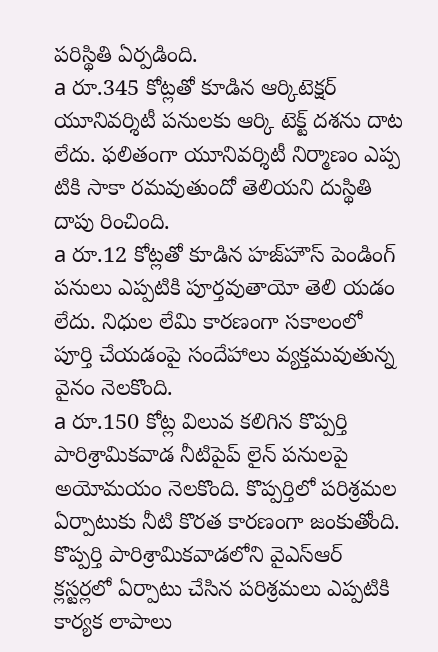పరిస్థితి ఏర్పడింది.
a రూ.345 కోట్లతో కూడిన ఆర్కిటెక్షర్‌ యూనివర్శిటీ పనులకు ఆర్కి టెక్ట్‌ దశను దాట లేదు. ఫలితంగా యూనివర్శిటీ నిర్మాణం ఎప్ప టికి సాకా రమవుతుందో తెలియని దుస్థితి దాపు రించింది.
a రూ.12 కోట్లతో కూడిన హజ్‌హౌస్‌ పెండింగ్‌ పనులు ఎప్పటికి పూర్తవుతాయో తెలి యడం లేదు. నిధుల లేమి కారణంగా సకాలంలో పూర్తి చేయడంపై సందేహాలు వ్యక్తమవుతున్న వైనం నెలకొంది.
a రూ.150 కోట్ల విలువ కలిగిన కొప్పర్తి పారిశ్రామికవాడ నీటిపైప్‌ లైన్‌ పనులపై అయోమయం నెలకొంది. కొప్పర్తిలో పరిశ్రమల ఏర్పాటుకు నీటి కొరత కారణంగా జంకుతోంది.
కొప్పర్తి పారిశ్రామికవాడలోని వైఎస్‌ఆర్‌ క్లస్టర్లలో ఏర్పాటు చేసిన పరిశ్రమలు ఎప్పటికి కార్యక లాపాలు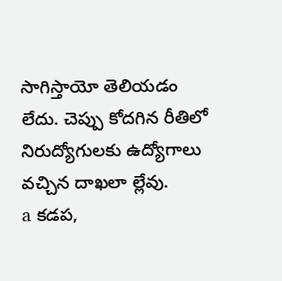సాగిస్తాయో తెలియడం లేదు. చెప్పు కోదగిన రీతిలో నిరుద్యోగులకు ఉద్యోగాలు వచ్చిన దాఖలా ల్లేవు.
a కడప,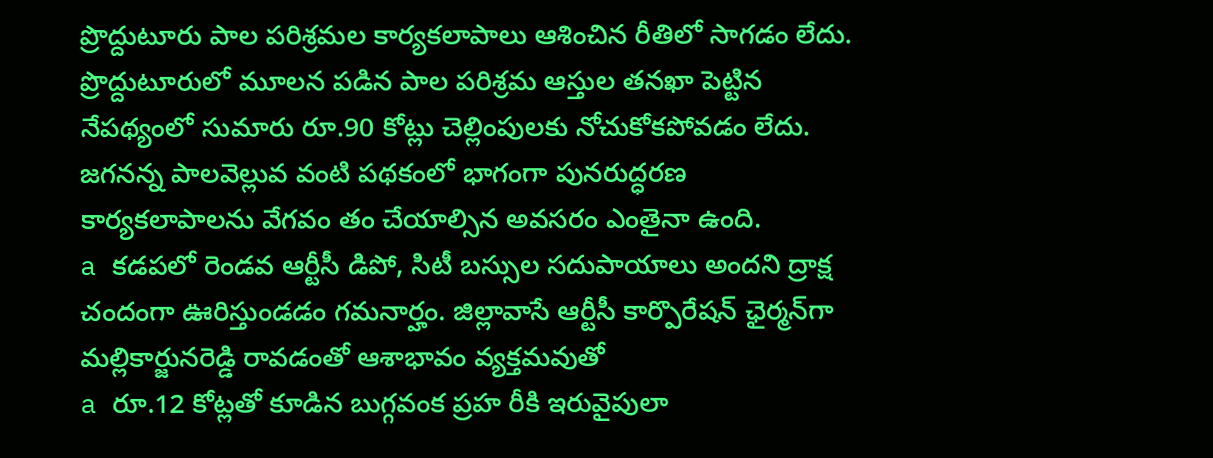ప్రొద్దుటూరు పాల పరిశ్రమల కార్యకలాపాలు ఆశించిన రీతిలో సాగడం లేదు. ప్రొద్దుటూరులో మూలన పడిన పాల పరిశ్రమ ఆస్తుల తనఖా పెట్టిన నేపథ్యంలో సుమారు రూ.90 కోట్లు చెల్లింపులకు నోచుకోకపోవడం లేదు. జగనన్న పాలవెల్లువ వంటి పథకంలో భాగంగా పునరుద్ధరణ కార్యకలాపాలను వేగవం తం చేయాల్సిన అవసరం ఎంతైనా ఉంది.
a కడపలో రెండవ ఆర్టీసీ డిపో, సిటీ బస్సుల సదుపాయాలు అందని ద్రాక్ష చందంగా ఊరిస్తుండడం గమనార్హం. జిల్లావాసే ఆర్టీసీ కార్పొరేషన్‌ ఛైర్మన్‌గా మల్లికార్జునరెడ్డి రావడంతో ఆశాభావం వ్యక్తమవుతో
a రూ.12 కోట్లతో కూడిన బుగ్గవంక ప్రహ రీకి ఇరువైపులా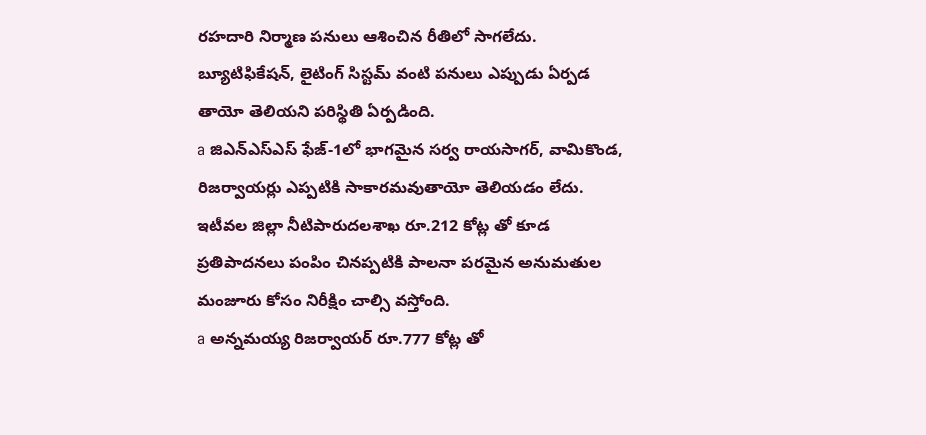రహదారి నిర్మాణ పనులు ఆశించిన రీతిలో సాగలేదు. బ్యూటిఫికేషన్‌, లైటింగ్‌ సిస్టమ్‌ వంటి పనులు ఎప్పుడు ఏర్పడ తాయో తెలియని పరిస్థితి ఏర్పడింది.
a జిఎన్‌ఎస్‌ఎస్‌ ఫేజ్‌-1లో భాగమైన సర్వ రాయసాగర్‌, వామికొండ, రిజర్వాయర్లు ఎప్పటికి సాకారమవుతాయో తెలియడం లేదు. ఇటీవల జిల్లా నీటిపారుదలశాఖ రూ.212 కోట్ల తో కూడ ప్రతిపాదనలు పంపిం చినప్పటికి పాలనా పరమైన అనుమతుల మంజూరు కోసం నిరీక్షిం చాల్సి వస్తోంది.
a అన్నమయ్య రిజర్వాయర్‌ రూ.777 కోట్ల తో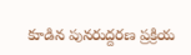కూడిన పునరుద్దరణ ప్రక్రియ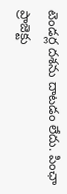టెండర్ల దశను దాటడం లేదు. పింఛా ప్రాజెక్టు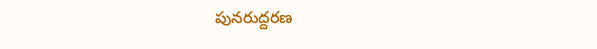పునరుద్దరణ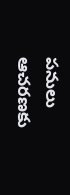పనులు ఆచరణకు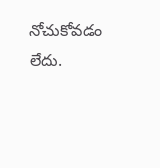నోచుకోవడం లేదు.